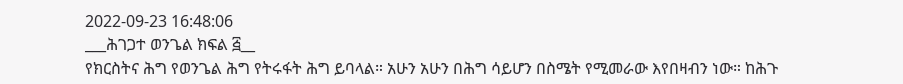2022-09-23 16:48:06
___ሕገጋተ ወንጌል ክፍል ፭__
የክርስትና ሕግ የወንጌል ሕግ የትሩፋት ሕግ ይባላል። አሁን አሁን በሕግ ሳይሆን በስሜት የሚመራው እየበዛብን ነው። ከሕጉ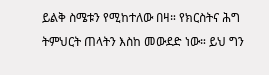ይልቅ ስሜቱን የሚከተለው በዛ። የክርስትና ሕግ ትምህርት ጠላትን እስከ መውደድ ነው። ይህ ግን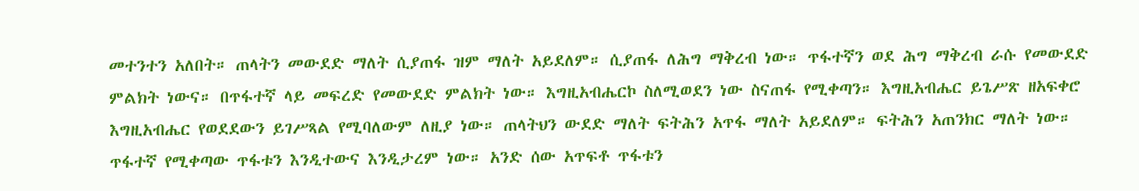መተንተን አለበት። ጠላትን መውደድ ማለት ሲያጠፋ ዝም ማለት አይደለም። ሲያጠፋ ለሕግ ማቅረብ ነው። ጥፋተኛን ወደ ሕግ ማቅረብ ራሱ የመውደድ ምልክት ነውና። በጥፋተኛ ላይ መፍረድ የመውደድ ምልክት ነው። እግዚአብሔርኮ ስለሚወደን ነው ስናጠፋ የሚቀጣን። እግዚአብሔር ይጌሥጽ ዘአፍቀሮ እግዚአብሔር የወደደውን ይገሥጻል የሚባለውም ለዚያ ነው። ጠላትህን ውደድ ማለት ፍትሕን አጥፋ ማለት አይደለም። ፍትሕን አጠንክር ማለት ነው። ጥፋተኛ የሚቀጣው ጥፋቱን እንዲተውና እንዲታረም ነው። አንድ ሰው አጥፍቶ ጥፋቱን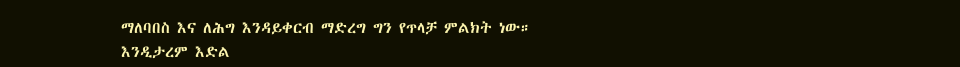ማለባበስ እና ለሕግ እንዳይቀርብ ማድረግ ግን የጥላቻ ምልክት ነው። እንዲታረም እድል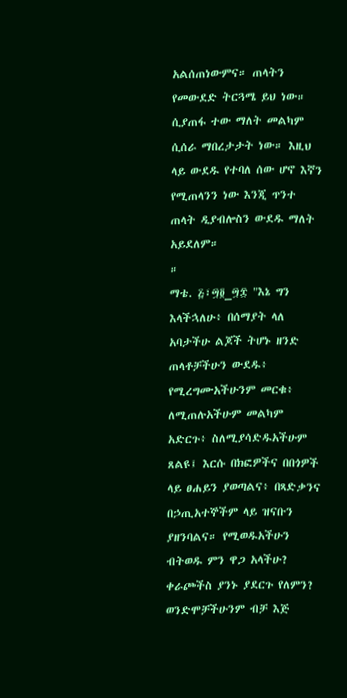አልሰጠነውምና። ጠላትን የመውደድ ትርጓሜ ይህ ነው። ሲያጠፋ ተው ማለት መልካም ሲሰራ ማበረታታት ነው። እዚህ ላይ ውደዱ የተባለ ሰው ሆኖ እኛን የሚጠላንን ነው እንጂ ጥንተ ጠላት ዲያብሎስን ውደዱ ማለት አይደለም።
።
ማቴ. ፭፣፵፬_፵፰ "እኔ ግን እላችኋለሁ፥ በሰማያት ላለ አባታችሁ ልጆች ትሆኑ ዘንድ ጠላቶቻችሁን ውደዱ፥ የሚረግሙአችሁንም መርቁ፥ ለሚጠሉአችሁም መልካም አድርጉ፥ ስለሚያሳድዱአችሁም ጸልዩ፤ እርሱ በክፎዎችና በበጎዎች ላይ ፀሐይን ያወጣልና፥ በጻድቃንና በኃጢአተኞችም ላይ ዝናቡን ያዘንባልና። የሚወዱአችሁን ብትወዱ ምን ዋጋ አላችሁ? ቀራጮችስ ያንኑ ያደርጉ የለምን? ወንድሞቻችሁንም ብቻ እጅ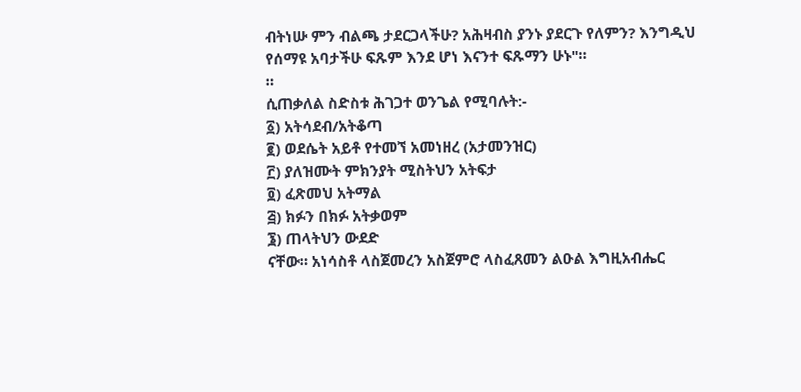ብትነሡ ምን ብልጫ ታደርጋላችሁ? አሕዛብስ ያንኑ ያደርጉ የለምን? እንግዲህ የሰማዩ አባታችሁ ፍጹም እንደ ሆነ እናንተ ፍጹማን ሁኑ"።
።
ሲጠቃለል ስድስቱ ሕገጋተ ወንጌል የሚባሉት:-
፩) አትሳደብ/አትቆጣ
፪) ወደሴት አይቶ የተመኘ አመነዘረ (አታመንዝር)
፫) ያለዝሙት ምክንያት ሚስትህን አትፍታ
፬) ፈጽመህ አትማል
፭) ክፉን በክፉ አትቃወም
፮) ጠላትህን ውደድ
ናቸው። አነሳስቶ ላስጀመረን አስጀምሮ ላስፈጸመን ልዑል እግዚአብሔር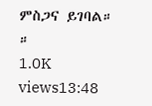ምስጋና ይገባል።
።
1.0K views13:48